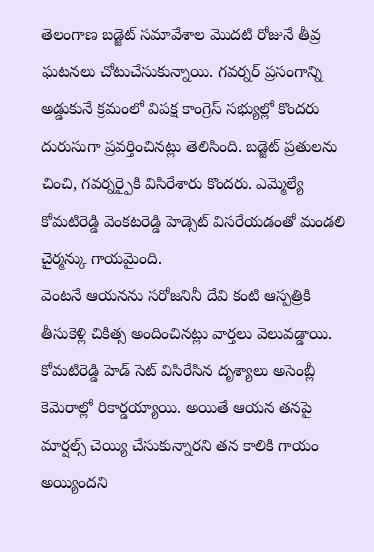తెలంగాణ బడ్జెట్ సమావేశాల మొదటి రోజునే తీవ్ర ఘటనలు చోటుచేసుకున్నాయి. గవర్నర్ ప్రసంగాన్ని అడ్డుకునే క్రమంలో విపక్ష కాంగ్రెస్ సభ్యుల్లో కొందరు దురుసుగా ప్రవర్తించినట్లు తెలిసింది. బడ్జెట్ ప్రతులను చించి, గవర్నర్పైకి విసిరేశారు కొందరు. ఎమ్మెల్యే కోమటిరెడ్డి వెంకటరెడ్డి హెడ్సెట్ విసరేయడంతో మండలి చైర్మన్కు గాయమైంది.
వెంటనే ఆయనను సరోజనినీ దేవి కంటి ఆస్పత్రికి తీసుకెళ్లి చికిత్స అందించినట్లు వార్తలు వెలువడ్డాయి. కోమటిరెడ్డి హెడ్ సెట్ విసిరేసిన దృశ్యాలు అసెంబ్లీ కెమెరాల్లో రికార్డయ్యాయి. అయితే ఆయన తనపై మార్షల్స్ చెయ్యి చేసుకున్నారని తన కాలికి గాయం అయ్యిందని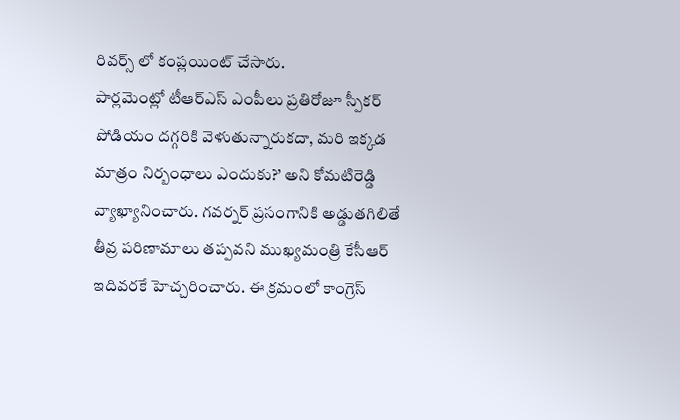రివర్స్ లో కంప్లయింట్ చేసారు.
పార్లమెంట్లో టీఆర్ఎస్ ఎంపీలు ప్రతిరోజూ స్పీకర్ పోడియం దగ్గరికి వెళుతున్నారుకదా, మరి ఇక్కడ మాత్రం నిర్బంధాలు ఎందుకు?’ అని కోమటిరెడ్డి వ్యాఖ్యానించారు. గవర్నర్ ప్రసంగానికి అడ్డుతగిలితే తీవ్ర పరిణామాలు తప్పవని ముఖ్యమంత్రి కేసీఆర్ ఇదివరకే హెచ్చరించారు. ఈ క్రమంలో కాంగ్రెస్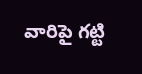వారిపై గట్టి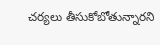చర్యలు తీసుకోబోతున్నారని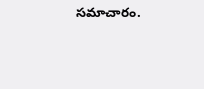సమాచారం.